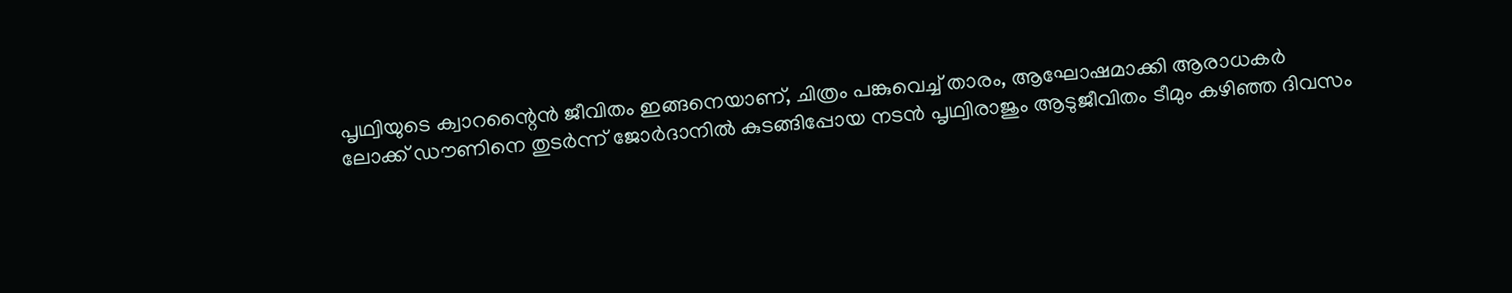പൃഥ്വിയുടെ ക്വാറന്റൈൻ ജീവിതം ഇങ്ങനെയാണ്, ചിത്രം പങ്കുവെച്ച് താരം, ആഘോഷമാക്കി ആരാധകർ
ലോക്ക് ഡൗണിനെ തുടർന്ന് ജോർദാനിൽ കുടങ്ങിപ്പോയ നടൻ പൃഥ്വിരാജും ആടുജീവിതം ടീമും കഴിഞ്ഞ ദിവസം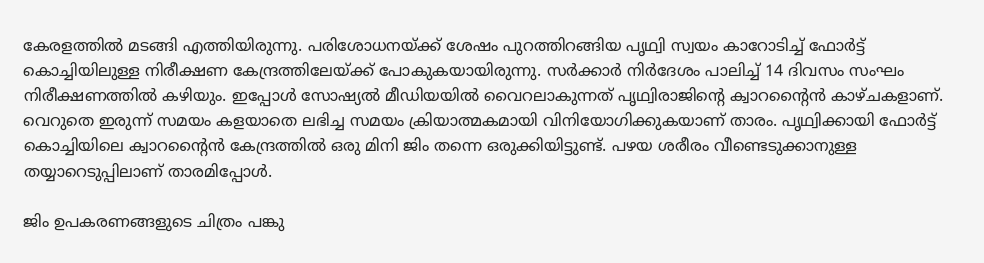കേരളത്തിൽ മടങ്ങി എത്തിയിരുന്നു. പരിശോധനയ്ക്ക് ശേഷം പുറത്തിറങ്ങിയ പൃഥ്വി സ്വയം കാറോടിച്ച് ഫോർട്ട് കൊച്ചിയിലുള്ള നിരീക്ഷണ കേന്ദ്രത്തിലേയ്ക്ക് പോകുകയായിരുന്നു. സർക്കാർ നിർദേശം പാലിച്ച് 14 ദിവസം സംഘം നിരീക്ഷണത്തിൽ കഴിയും. ഇപ്പോൾ സോഷ്യൽ മീഡിയയിൽ വൈറലാകുന്നത് പൃഥ്വിരാജിന്റെ ക്വാറന്റൈൻ കാഴ്ചകളാണ്. വെറുതെ ഇരുന്ന് സമയം കളയാതെ ലഭിച്ച സമയം ക്രിയാത്മകമായി വിനിയോഗിക്കുകയാണ് താരം. പൃഥ്വിക്കായി ഫോർട്ട് കൊച്ചിയിലെ ക്വാറന്റൈൻ കേന്ദ്രത്തിൽ ഒരു മിനി ജിം തന്നെ ഒരുക്കിയിട്ടുണ്ട്. പഴയ ശരീരം വീണ്ടെടുക്കാനുള്ള തയ്യാറെടുപ്പിലാണ് താരമിപ്പോൾ.

ജിം ഉപകരണങ്ങളുടെ ചിത്രം പങ്കു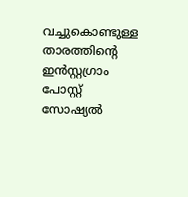വച്ചുകൊണ്ടുള്ള താരത്തിന്റെ ഇൻസ്റ്റഗ്രാം പോസ്റ്റ് സോഷ്യൽ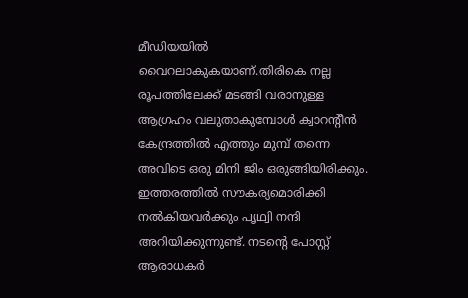മീഡിയയിൽ വൈറലാകുകയാണ്.തിരികെ നല്ല രൂപത്തിലേക്ക് മടങ്ങി വരാനുള്ള ആഗ്രഹം വലുതാകുമ്പോൾ ക്വാറന്റീൻ കേന്ദ്രത്തിൽ എത്തും മുമ്പ് തന്നെ അവിടെ ഒരു മിനി ജിം ഒരുങ്ങിയിരിക്കും. ഇത്തരത്തിൽ സൗകര്യമൊരിക്കി നൽകിയവർക്കും പൃഥ്വി നന്ദി അറിയിക്കുന്നുണ്ട്. നടന്റെ പോസ്റ്റ് ആരാധകർ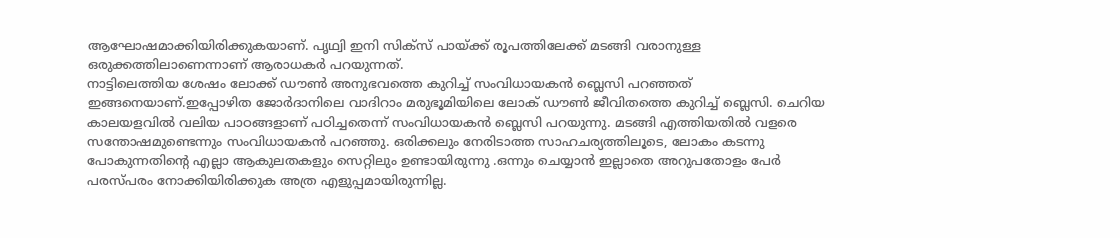ആഘോഷമാക്കിയിരിക്കുകയാണ്. പൃഥ്വി ഇനി സിക്സ് പായ്ക്ക് രൂപത്തിലേക്ക് മടങ്ങി വരാനുള്ള ഒരുക്കത്തിലാണെന്നാണ് ആരാധകർ പറയുന്നത്.
നാട്ടിലെത്തിയ ശേഷം ലോക്ക് ഡൗൺ അനുഭവത്തെ കുറിച്ച് സംവിധായകൻ ബ്ലെസി പറഞ്ഞത് ഇങ്ങനെയാണ്.ഇപ്പോഴിത ജോർദാനിലെ വാദിറാം മരുഭൂമിയിലെ ലോക് ഡൗൺ ജീവിതത്തെ കുറിച്ച് ബ്ലെസി. ചെറിയ കാലയളവിൽ വലിയ പാഠങ്ങളാണ് പഠിച്ചതെന്ന് സംവിധായകൻ ബ്ലെസി പറയുന്നു. മടങ്ങി എത്തിയതിൽ വളരെ സന്തോഷമുണ്ടെന്നും സംവിധായകൻ പറഞ്ഞു. ഒരിക്കലും നേരിടാത്ത സാഹചര്യത്തിലൂടെ, ലോകം കടന്നു പോകുന്നതിന്റെ എല്ലാ ആകുലതകളും സെറ്റിലും ഉണ്ടായിരുന്നു .ഒന്നും ചെയ്യാൻ ഇല്ലാതെ അറുപതോളം പേർ പരസ്പരം നോക്കിയിരിക്കുക അത്ര എളുപ്പമായിരുന്നില്ല.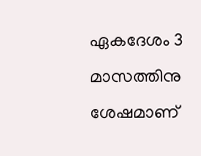ഏകദേശം 3 മാസത്തിനു ശേഷമാണ്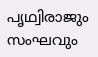പൃഥ്വിരാജും സംഘവും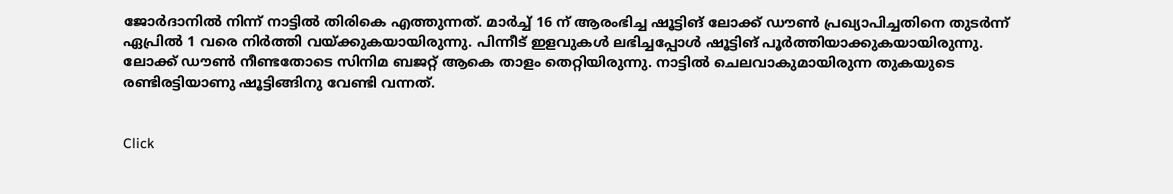ജോർദാനിൽ നിന്ന് നാട്ടിൽ തിരികെ എത്തുന്നത്. മാർച്ച് 16 ന് ആരംഭിച്ച ഷൂട്ടിങ് ലോക്ക് ഡൗൺ പ്രഖ്യാപിച്ചതിനെ തുടർന്ന് ഏപ്രിൽ 1 വരെ നിർത്തി വയ്ക്കുകയായിരുന്നു. പിന്നീട് ഇളവുകൾ ലഭിച്ചപ്പോൾ ഷൂട്ടിങ് പൂർത്തിയാക്കുകയായിരുന്നു. ലോക്ക് ഡൗൺ നീണ്ടതോടെ സിനിമ ബജറ്റ് ആകെ താളം തെറ്റിയിരുന്നു. നാട്ടിൽ ചെലവാകുമായിരുന്ന തുകയുടെ രണ്ടിരട്ടിയാണു ഷൂട്ടിങ്ങിനു വേണ്ടി വന്നത്.


Click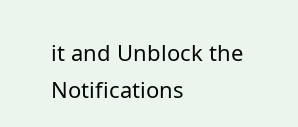it and Unblock the Notifications